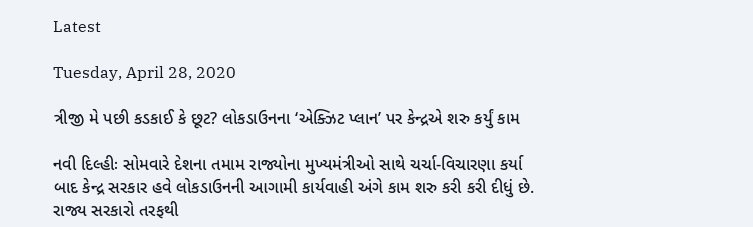Latest

Tuesday, April 28, 2020

ત્રીજી મે પછી કડકાઈ કે છૂટ? લોકડાઉનના ‘એક્ઝિટ પ્લાન’ પર કેન્દ્રએ શરુ કર્યું કામ

નવી દિલ્હીઃ સોમવારે દેશના તમામ રાજ્યોના મુખ્યમંત્રીઓ સાથે ચર્ચા-વિચારણા કર્યા બાદ કેન્દ્ર સરકાર હવે લોકડાઉનની આગામી કાર્યવાહી અંગે કામ શરુ કરી કરી દીધું છે. રાજ્ય સરકારો તરફથી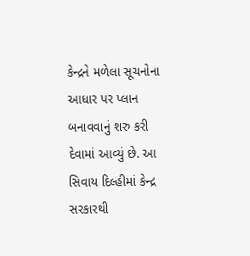કેન્દ્રને મળેલા સૂચનોના આધાર પર પ્લાન બનાવવાનું શરુ કરી દેવામાં આવ્યું છે. આ સિવાય દિલ્હીમાં કેન્દ્ર સરકારથી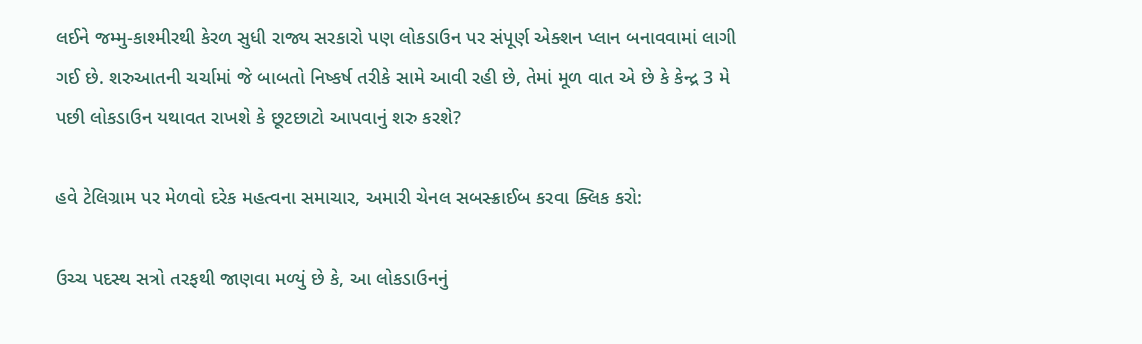લઈને જમ્મુ-કાશ્મીરથી કેરળ સુધી રાજ્ય સરકારો પણ લોકડાઉન પર સંપૂર્ણ એક્શન પ્લાન બનાવવામાં લાગી ગઈ છે. શરુઆતની ચર્ચામાં જે બાબતો નિષ્કર્ષ તરીકે સામે આવી રહી છે, તેમાં મૂળ વાત એ છે કે કેન્દ્ર 3 મે પછી લોકડાઉન યથાવત રાખશે કે છૂટછાટો આપવાનું શરુ કરશે?

હવે ટેલિગ્રામ પર મેળવો દરેક મહત્વના સમાચાર, અમારી ચેનલ સબસ્ક્રાઈબ કરવા ક્લિક કરો:

ઉચ્ચ પદસ્થ સત્રો તરફથી જાણવા મળ્યું છે કે, આ લોકડાઉનનું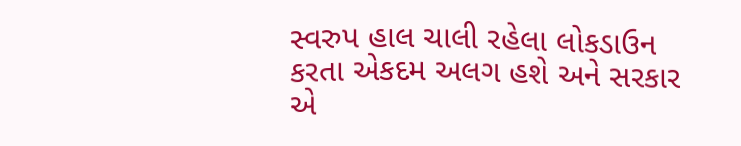સ્વરુપ હાલ ચાલી રહેલા લોકડાઉન કરતા એકદમ અલગ હશે અને સરકાર એ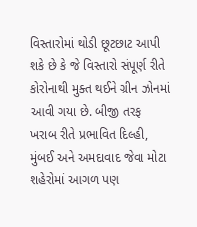વિસ્તારોમાં થોડી છૂટછાટ આપી શકે છે કે જે વિસ્તારો સંપૂર્ણ રીતે કોરોનાથી મુક્ત થઈને ગ્રીન ઝોનમાં આવી ગયા છે. બીજી તરફ ખરાબ રીતે પ્રભાવિત દિલ્હી, મુંબઈ અને અમદાવાદ જેવા મોટા શહેરોમાં આગળ પણ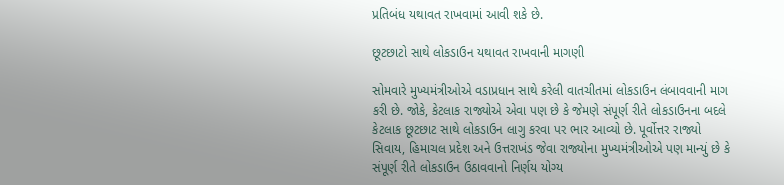પ્રતિબંધ યથાવત રાખવામાં આવી શકે છે.

છૂટછાટો સાથે લોકડાઉન યથાવત રાખવાની માગણી

સોમવારે મુખ્યમંત્રીઓએ વડાપ્રધાન સાથે કરેલી વાતચીતમાં લોકડાઉન લંબાવવાની માગ કરી છે. જોકે, કેટલાક રાજ્યોએ એવા પણ છે કે જેમણે સંપૂર્ણ રીતે લોકડાઉનના બદલે કેટલાક છૂટછાટ સાથે લોકડાઉન લાગુ કરવા પર ભાર આવ્યો છે. પૂર્વોત્તર રાજ્યો સિવાય, હિમાચલ પ્રદેશ અને ઉત્તરાખંડ જેવા રાજ્યોના મુખ્યમંત્રીઓએ પણ માન્યું છે કે સંપૂર્ણ રીતે લોકડાઉન ઉઠાવવાનો નિર્ણય યોગ્ય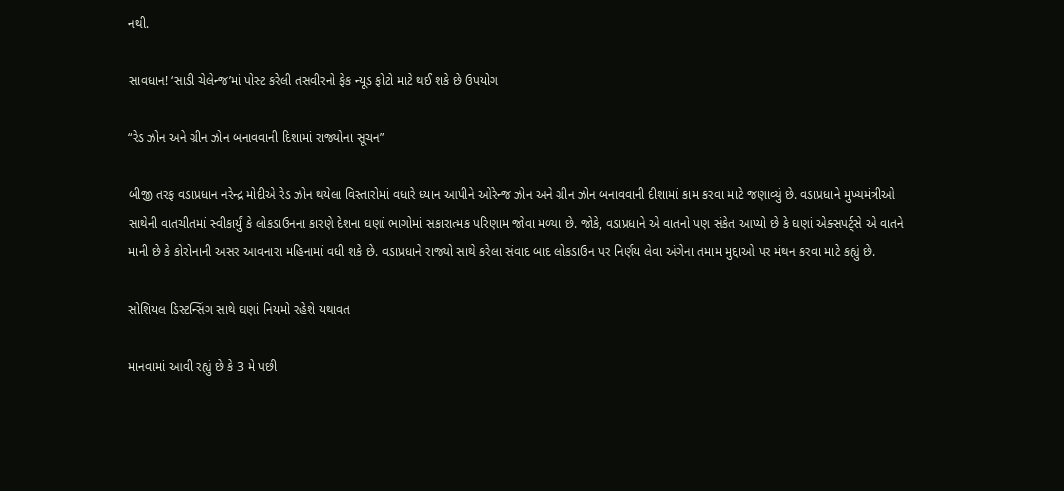નથી.

સાવધાન! ‘સાડી ચેલેન્જ’માં પોસ્ટ કરેલી તસવીરનો ફેક ન્યૂડ ફોટો માટે થઈ શકે છે ઉપયોગ

“રેડ ઝોન અને ગ્રીન ઝોન બનાવવાની દિશામાં રાજ્યોના સૂચન”

બીજી તરફ વડાપ્રધાન નરેન્દ્ર મોદીએ રેડ ઝોન થયેલા વિસ્તારોમાં વધારે ધ્યાન આપીને ઓરેન્જ ઝોન અને ગ્રીન ઝોન બનાવવાની દીશામાં કામ કરવા માટે જણાવ્યું છે. વડાપ્રધાને મુખ્યમંત્રીઓ સાથેની વાતચીતમાં સ્વીકાર્યું કે લોકડાઉનના કારણે દેશના ઘણાં ભાગોમાં સકારાત્મક પરિણામ જોવા મળ્યા છે. જોકે, વડાપ્રધાને એ વાતનો પણ સંકેત આપ્યો છે કે ઘણાં એક્સપર્ટ્સે એ વાતને માની છે કે કોરોનાની અસર આવનારા મહિનામાં વધી શકે છે. વડાપ્રધાને રાજ્યો સાથે કરેલા સંવાદ બાદ લોકડાઉન પર નિર્ણય લેવા અંગેના તમામ મુદ્દાઓ પર મંથન કરવા માટે કહ્યું છે.

સોશિયલ ડિસ્ટન્સિંગ સાથે ઘણાં નિયમો રહેશે યથાવત

માનવામાં આવી રહ્યું છે કે 3 મે પછી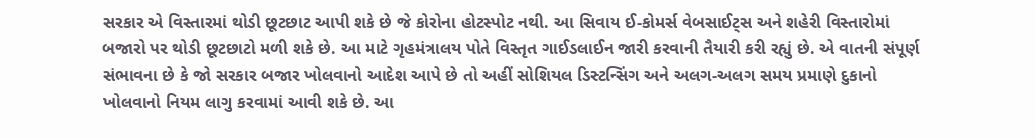સરકાર એ વિસ્તારમાં થોડી છૂટછાટ આપી શકે છે જે કોરોના હોટસ્પોટ નથી. આ સિવાય ઈ-કોમર્સ વેબસાઈટ્સ અને શહેરી વિસ્તારોમાં બજારો પર થોડી છૂટછાટો મળી શકે છે. આ માટે ગૃહમંત્રાલય પોતે વિસ્તૃત ગાઈડલાઈન જારી કરવાની તૈયારી કરી રહ્યું છે. એ વાતની સંપૂર્ણ સંભાવના છે કે જો સરકાર બજાર ખોલવાનો આદેશ આપે છે તો અહીં સોશિયલ ડિસ્ટન્સિંગ અને અલગ-અલગ સમય પ્રમાણે દુકાનો ખોલવાનો નિયમ લાગુ કરવામાં આવી શકે છે. આ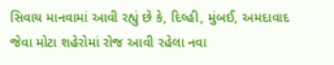સિવાય માનવામાં આવી રહ્યું છે કે, દિલ્હી, મુંબઈ, અમદાવાદ જેવા મોટા શહેરોમાં રોજ આવી રહેલા નવા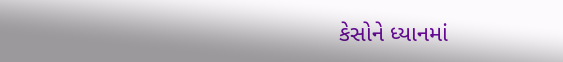કેસોને ધ્યાનમાં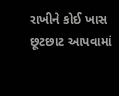રાખીને કોઈ ખાસ છૂટછાટ આપવામાં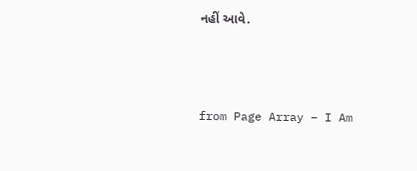નહીં આવે.



from Page Array – I Am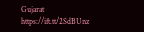Gujarat https://ift.tt/2SdBUnz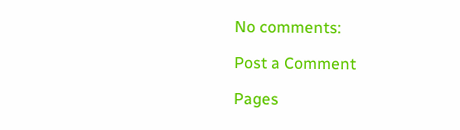No comments:

Post a Comment

Pages